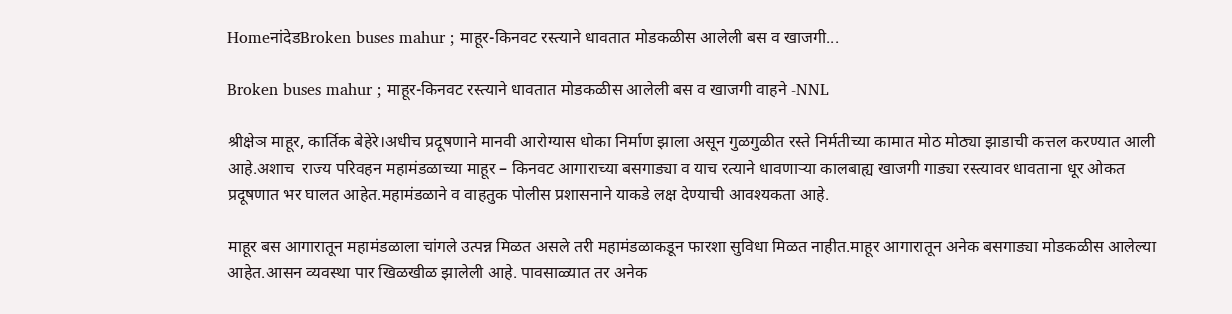HomeनांदेडBroken buses mahur ; माहूर-किनवट रस्त्याने धावतात मोडकळीस आलेली बस व खाजगी...

Broken buses mahur ; माहूर-किनवट रस्त्याने धावतात मोडकळीस आलेली बस व खाजगी वाहने -NNL

श्रीक्षेञ माहूर, कार्तिक बेहेरे।अधीच प्रदूषणाने मानवी आरोग्यास धोका निर्माण झाला असून गुळगुळीत रस्ते निर्मतीच्या कामात मोठ मोठ्या झाडाची कत्तल करण्यात आली आहे.अशाच  राज्य परिवहन महामंडळाच्या माहूर – किनवट आगाराच्या बसगाड्या व याच रत्याने धावणार्‍या कालबाह्य खाजगी गाड्या रस्त्यावर धावताना धूर ओकत प्रदूषणात भर घालत आहेत.महामंडळाने व वाहतुक पोलीस प्रशासनाने याकडे लक्ष देण्याची आवश्यकता आहे.

माहूर बस आगारातून महामंडळाला चांगले उत्पन्न मिळत असले तरी महामंडळाकडून फारशा सुविधा मिळत नाहीत.माहूर आगारातून अनेक बसगाड्या मोडकळीस आलेल्या आहेत.आसन व्यवस्था पार खिळखीळ झालेली आहे. पावसाळ्यात तर अनेक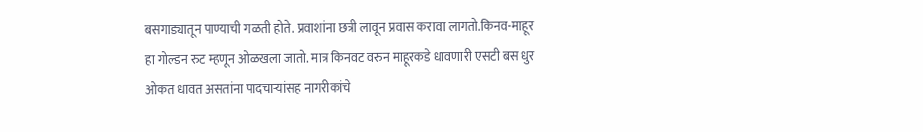बसगाड्यातून पाण्याची गळती होते. प्रवाशांना छत्री लावून प्रवास करावा लागतो.किनव-माहूर हा गोल्डन रुट म्हणून ओळखला जातो. मात्र किनवट वरुन माहूरकडे धावणारी एसटी बस धुर ओकत धावत असतांना पादचार्‍यांसह नागरीकांचे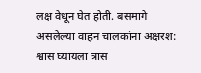लक्ष वेधून घेत होती. बसमागे असलेल्या वाहन चालकांना अक्षरश: श्वास घ्यायला त्रास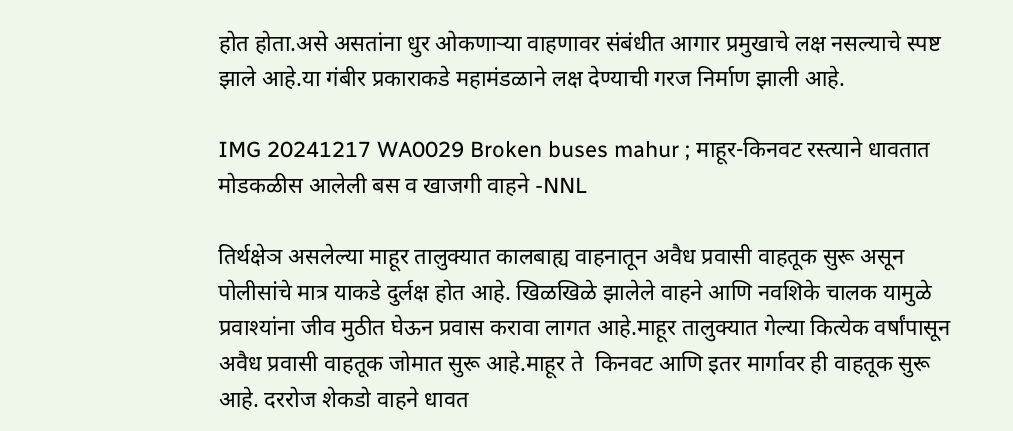होत होता.असे असतांना धुर ओकणार्‍या वाहणावर संबंधीत आगार प्रमुखाचे लक्ष नसल्याचे स्पष्ट झाले आहे.या गंबीर प्रकाराकडे महामंडळाने लक्ष देण्याची गरज निर्माण झाली आहे.

IMG 20241217 WA0029 Broken buses mahur ; माहूर-किनवट रस्त्याने धावतात मोडकळीस आलेली बस व खाजगी वाहने -NNL

तिर्थक्षेञ असलेल्या माहूर तालुक्यात कालबाह्य वाहनातून अवैध प्रवासी वाहतूक सुरू असून पोलीसांचे मात्र याकडे दुर्लक्ष होत आहे. खिळखिळे झालेले वाहने आणि नवशिके चालक यामुळे प्रवाश्यांना जीव मुठीत घेऊन प्रवास करावा लागत आहे.माहूर तालुक्यात गेल्या कित्येक वर्षांपासून अवैध प्रवासी वाहतूक जोमात सुरू आहे.माहूर ते  किनवट आणि इतर मार्गावर ही वाहतूक सुरू आहे. दररोज शेकडो वाहने धावत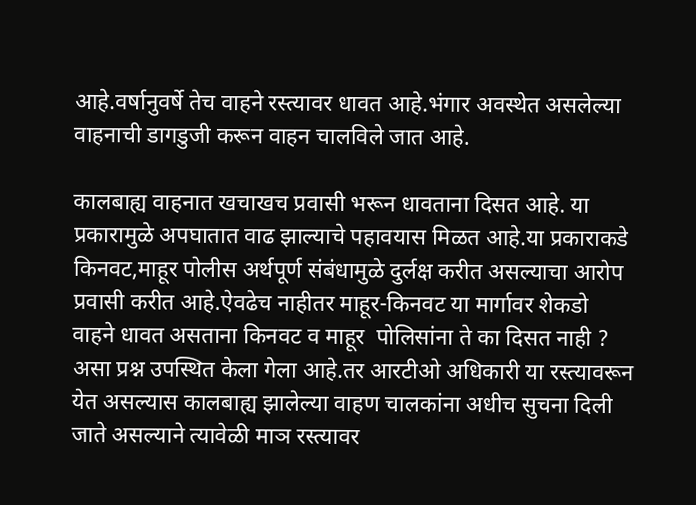आहे.वर्षानुवर्षे तेच वाहने रस्त्यावर धावत आहे.भंगार अवस्थेत असलेल्या वाहनाची डागडुजी करून वाहन चालविले जात आहे.

कालबाह्य वाहनात खचाखच प्रवासी भरून धावताना दिसत आहे. या प्रकारामुळे अपघातात वाढ झाल्याचे पहावयास मिळत आहे.या प्रकाराकडे किनवट,माहूर पोलीस अर्थपूर्ण संबंधामुळे दुर्लक्ष करीत असल्याचा आरोप प्रवासी करीत आहे.ऐवढेच नाहीतर माहूर-किनवट या मार्गावर शेकडो वाहने धावत असताना किनवट व माहूर  पोलिसांना ते का दिसत नाही ? असा प्रश्न उपस्थित केला गेला आहे.तर आरटीओ अधिकारी या रस्त्यावरून येत असल्यास कालबाह्य झालेल्या वाहण चालकांना अधीच सुचना दिली जाते असल्याने त्यावेळी माञ रस्त्यावर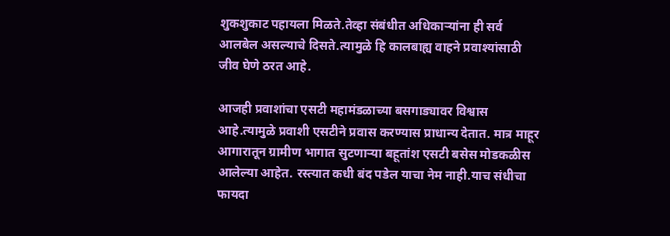शुकशुकाट पहायला मिळते.तेव्हा संबंधीत अधिकाऱ्यांना ही सर्व आलबेल असल्याचे दिसते.त्यामुळे हि कालबाह्य वाहने प्रवाश्यांसाठी जीव घेणे ठरत आहे.

आजही प्रवाशांचा एसटी महामंडळाच्या बसगाड्यावर विश्वास आहे.त्यामुळे प्रवाशी एसटीने प्रवास करण्यास प्राधान्य देतात. मात्र माहूर आगारातून ग्रामीण भागात सुटणार्‍या बहूतांश एसटी बसेस मोडकळीस आलेल्या आहेत. रस्त्यात कधी बंद पडेल याचा नेम नाही.याच संधीचा फायदा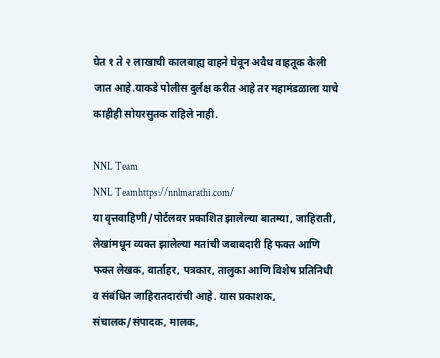घेत १ ते २ लाखाची कालबाह्य वाहने घेवून अवैध वाहतूक केली जात आहे.याकडे पोलीस दुर्लक्ष करीत आहे तर महामंडळाला याचे काहीही सोयरसुतक राहिले नाही.

NNL Team
NNL Teamhttps://nnlmarathi.com/
या वृत्तवाहिणी/पोर्टलवर प्रकाशित झालेल्या बातम्या, जाहिराती, लेखांमधून व्यक्त झालेल्या मतांची जबाबदारी हि फक्त आणि फक्त लेखक, वार्ताहर, पत्रकार, तालुका आणि विशेष प्रतिनिधी व संबंधित जाहिरातदारांची आहे. यास प्रकाशक, संचालक/संपादक, मालक,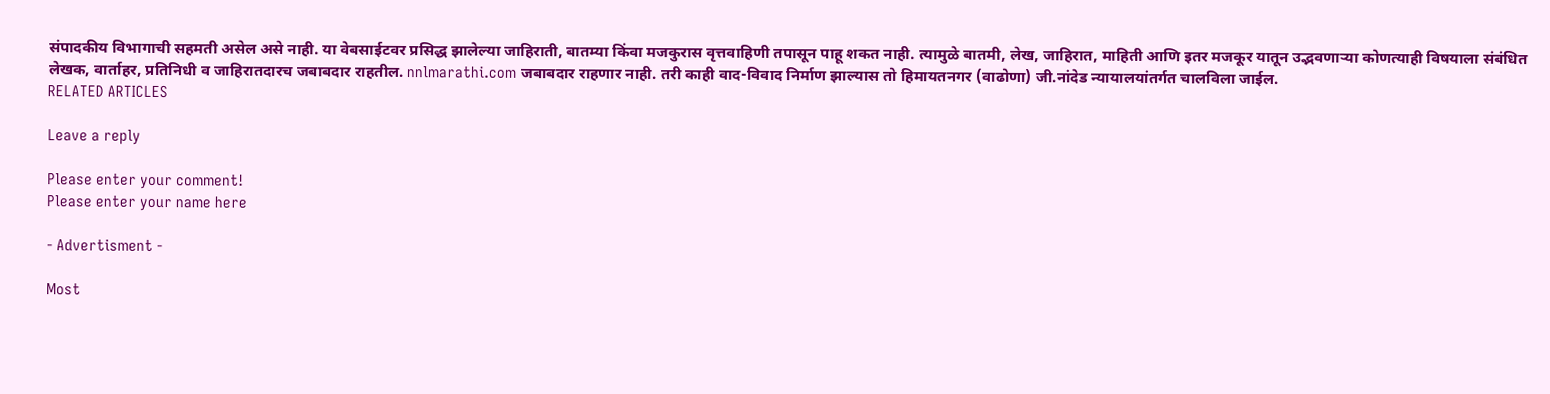संपादकीय विभागाची सहमती असेल असे नाही. या वेबसाईटवर प्रसिद्ध झालेल्या जाहिराती, बातम्या किंवा मजकुरास वृत्तवाहिणी तपासून पाहू शकत नाही. त्यामुळे बातमी, लेख, जाहिरात, माहिती आणि इतर मजकूर यातून उद्भवणाऱ्या कोणत्याही विषयाला संबंधित लेखक, वार्ताहर, प्रतिनिधी व जाहिरातदारच जबाबदार राहतील. nnlmarathi.com जबाबदार राहणार नाही. तरी काही वाद-विवाद निर्माण झाल्यास तो हिमायतनगर (वाढोणा) जी.नांदेड न्यायालयांतर्गत चालविला जाईल.
RELATED ARTICLES

Leave a reply

Please enter your comment!
Please enter your name here

- Advertisment -

Most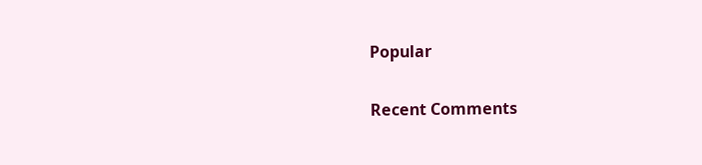Popular

Recent Comments